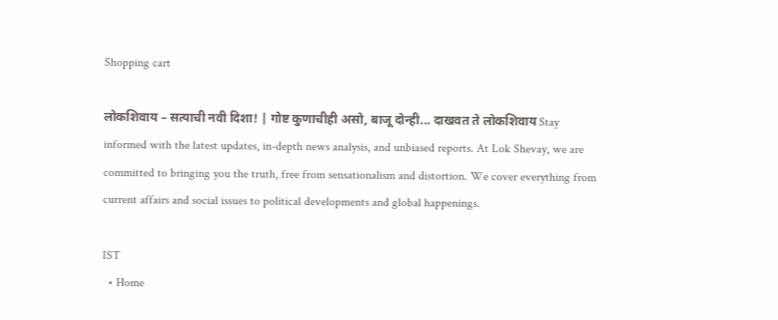Shopping cart

लोकशिवाय – सत्याची नवी दिशा! | गोष्ट कुणाचीही असो, बाजू दोन्ही... दाखवत ते लोकशिवाय Stay informed with the latest updates, in-depth news analysis, and unbiased reports. At Lok Shevay, we are committed to bringing you the truth, free from sensationalism and distortion. We cover everything from current affairs and social issues to political developments and global happenings.

IST
  • Home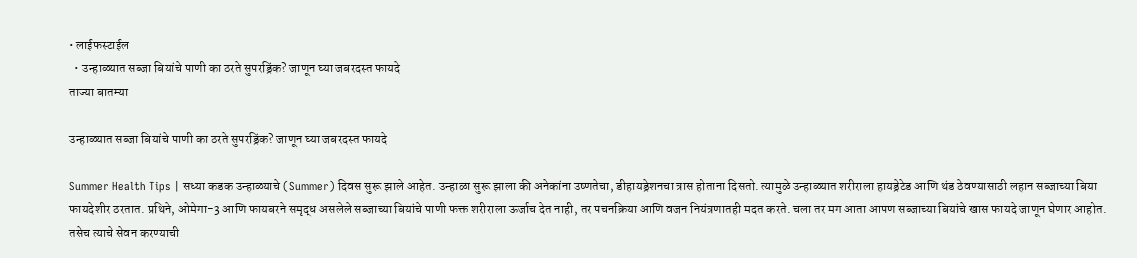• लाईफस्टाईल
  • उन्हाळ्यात सब्जा बियांचे पाणी का ठरते सुपरड्रिंक? जाणून घ्या जबरदस्त फायदे
ताज्या बातम्या

उन्हाळ्यात सब्जा बियांचे पाणी का ठरते सुपरड्रिंक? जाणून घ्या जबरदस्त फायदे

Summer Health Tips | सध्या कडक उन्हाळ्याचे (Summer) दिवस सुरू झाले आहेत. उन्हाळा सुरू झाला की अनेकांना उष्णतेचा, डीहायड्रेशनचा त्रास होताना दिसतो. त्यामुळे उन्हाळ्यात शरीराला हायड्रेटेड आणि थंड ठेवण्यासाठी लहान सब्जाच्या बिया फायदेशीर ठरतात. प्रथिने, ओमेगा-3 आणि फायबरने समृद्ध असलेले सब्जाच्या बियांचे पाणी फक्त शरीराला ऊर्जाच देत नाही, तर पचनक्रिया आणि वजन नियंत्रणातही मदत करते. चला तर मग आता आपण सब्जाच्या बियांचे खास फायदे जाणून घेणार आहोत. तसेच त्याचे सेवन करण्याची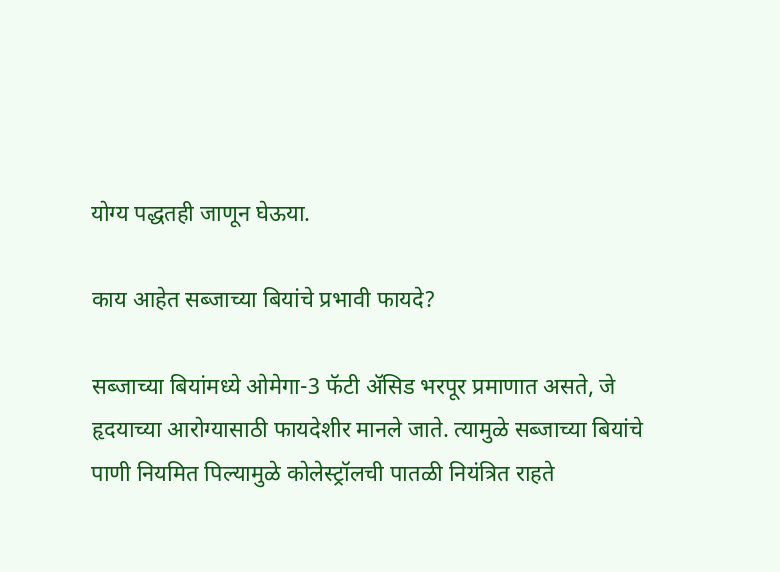योग्य पद्धतही जाणून घेऊया.

काय आहेत सब्जाच्या बियांचे प्रभावी फायदे?

सब्जाच्या बियांमध्ये ओमेगा-3 फॅटी ॲसिड भरपूर प्रमाणात असते, जे हृदयाच्या आरोग्यासाठी फायदेशीर मानले जाते. त्यामुळे सब्जाच्या बियांचे पाणी नियमित पिल्यामुळे कोलेस्ट्रॉलची पातळी नियंत्रित राहते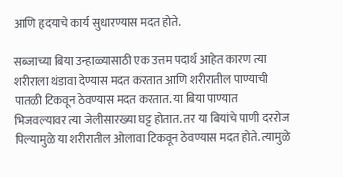आणि हृदयाचे कार्य सुधारण्यास मदत होते.

सब्जाच्या बिया उन्हाळ्यासाठी एक उत्तम पदार्थ आहेत कारण त्या शरीराला थंडावा देण्यास मदत करतात आणि शरीरातील पाण्याची पातळी टिकवून ठेवण्यास मदत करतात. या बिया पाण्यात भिजवल्यावर त्या जेलीसारख्या घट्ट होतात. तर या बियांचे पाणी दररोज पिल्यामुळे या शरीरातील ओलावा टिकवून ठेवण्यास मदत होते. त्यामुळे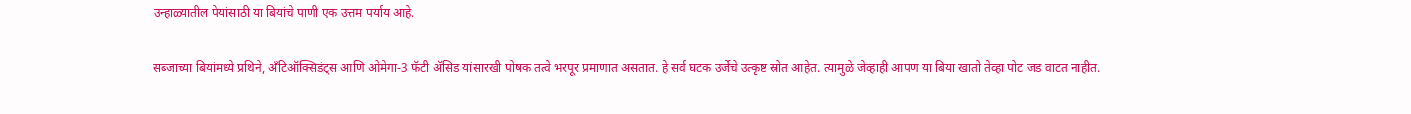उन्हाळ्यातील पेयांसाठी या बियांचे पाणी एक उत्तम पर्याय आहे.

सब्जाच्या बियांमध्ये प्रथिने, अँटिऑक्सिडंट्स आणि ओमेगा-3 फॅटी ॲसिड यांसारखी पोषक तत्वे भरपूर प्रमाणात असतात. हे सर्व घटक उर्जेचे उत्कृष्ट स्रोत आहेत. त्यामुळे जेव्हाही आपण या बिया खातो तेव्हा पोट जड वाटत नाहीत.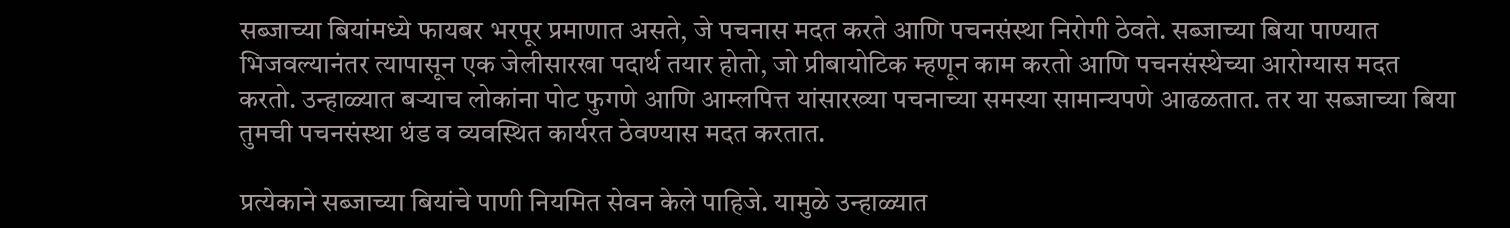सब्जाच्या बियांमध्ये फायबर भरपूर प्रमाणात असते, जे पचनास मदत करते आणि पचनसंस्था निरोगी ठेवते. सब्जाच्या बिया पाण्यात भिजवल्यानंतर त्यापासून एक जेलीसारखा पदार्थ तयार होतो, जो प्रीबायोटिक म्हणून काम करतो आणि पचनसंस्थेच्या आरोग्यास मदत करतो. उन्हाळ्यात बऱ्याच लोकांना पोट फुगणे आणि आम्लपित्त यांसारख्या पचनाच्या समस्या सामान्यपणे आढळतात. तर या सब्जाच्या बिया तुमची पचनसंस्था थंड व व्यवस्थित कार्यरत ठेवण्यास मदत करतात.

प्रत्येकाने सब्जाच्या बियांचे पाणी नियमित सेवन केले पाहिजे. यामुळे उन्हाळ्यात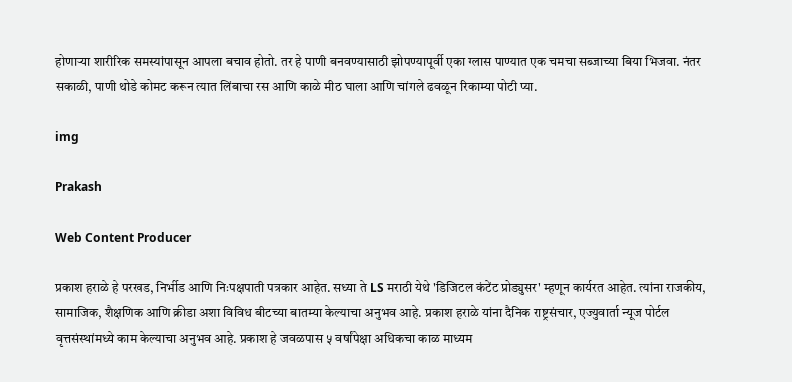होणाऱ्या शारीरिक समस्यांपासून आपला बचाव होतो. तर हे पाणी बनवण्यासाठी झोपण्यापूर्वी एका ग्लास पाण्यात एक चमचा सब्जाच्या बिया भिजवा. नंतर सकाळी, पाणी थोडे कोमट करून त्यात लिंबाचा रस आणि काळे मीठ घाला आणि चांगले ढवळून रिकाम्या पोटी प्या.

img

Prakash

Web Content Producer

प्रकाश हराळे हे परखड, निर्भीड आणि निःपक्षपाती पत्रकार आहेत. सध्या ते LS मराठी येथे 'डिजिटल कंटेंट प्रोड्युसर' म्हणून कार्यरत आहेत. त्यांना राजकीय, सामाजिक, शैक्षणिक आणि क्रीडा अशा विविध बीटच्या बातम्या केल्याचा अनुभव आहे. प्रकाश हराळे यांना दैनिक राष्ट्रसंचार, एज्युवार्ता न्यूज पोर्टल वृत्तसंस्थांमध्ये काम केल्याचा अनुभव आहे. प्रकाश हे जवळपास ५ वर्षांपेक्षा अधिकचा काळ माध्यम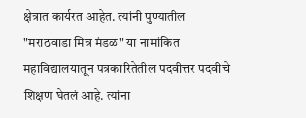क्षेत्रात कार्यरत आहेत. त्यांनी पुण्यातील "मराठवाडा मित्र मंडळ" या नामांकित महाविद्यालयातून पत्रकारितेतील पदवीत्तर पदवीचे शिक्षण घेतलं आहे. त्यांना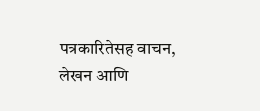पत्रकारितेसह वाचन, लेखन आणि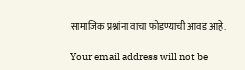सामाजिक प्रश्नांना वाचा फोडण्याची आवड आहे.

Your email address will not be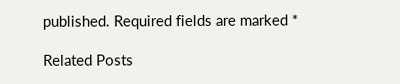published. Required fields are marked *

Related Posts